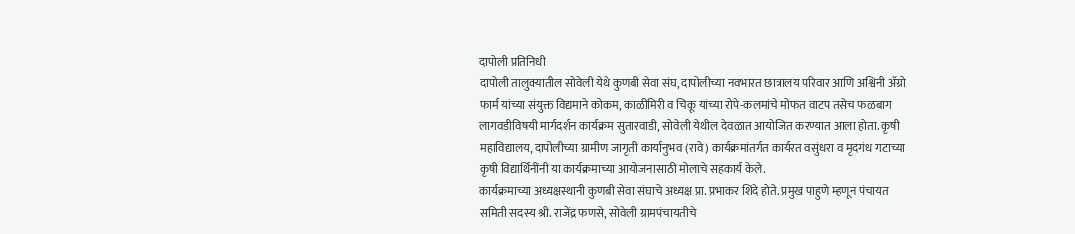दापोली प्रतिनिधी
दापोली तालुक्यातील सोवेली येथे कुणबी सेवा संघ, दापोलीच्या नवभारत छात्रालय परिवार आणि अश्विनी ॲग्रो फार्म यांच्या संयुक्त विद्यमाने कोकम, काळीमिरी व चिकू यांच्या रोपे-कलमांचे मोफत वाटप तसेच फळबाग लागवडीविषयी मार्गदर्शन कार्यक्रम सुतारवाडी, सोवेली येथील देवळात आयोजित करण्यात आला होता. कृषी महाविद्यालय, दापोलीच्या ग्रामीण जागृती कार्यानुभव (रावे) कार्यक्रमांतर्गत कार्यरत वसुंधरा व मृदगंध गटाच्या कृषी विद्यार्थिनींनी या कार्यक्रमाच्या आयोजनासाठी मोलाचे सहकार्य केले.
कार्यक्रमाच्या अध्यक्षस्थानी कुणबी सेवा संघाचे अध्यक्ष प्रा. प्रभाकर शिंदे होते. प्रमुख पाहुणे म्हणून पंचायत समिती सदस्य श्री. राजेंद्र फणसे, सोवेली ग्रामपंचायतीचे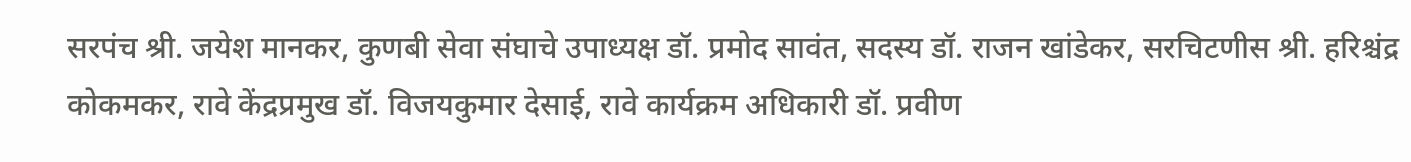सरपंच श्री. जयेश मानकर, कुणबी सेवा संघाचे उपाध्यक्ष डॉ. प्रमोद सावंत, सदस्य डॉ. राजन खांडेकर, सरचिटणीस श्री. हरिश्चंद्र कोकमकर, रावे केंद्रप्रमुख डॉ. विजयकुमार देसाई, रावे कार्यक्रम अधिकारी डॉ. प्रवीण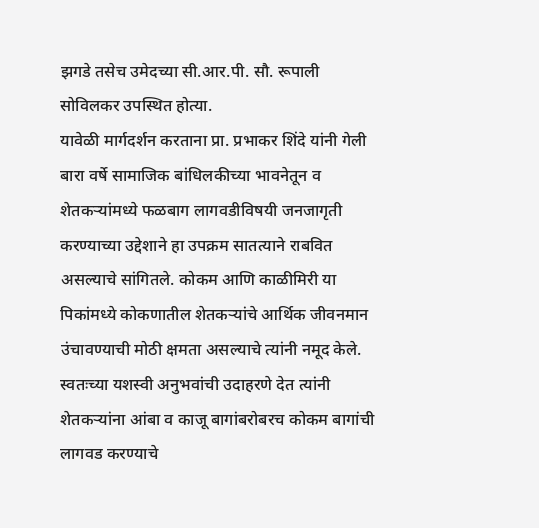झगडे तसेच उमेदच्या सी.आर.पी. सौ. रूपाली सोविलकर उपस्थित होत्या.
यावेळी मार्गदर्शन करताना प्रा. प्रभाकर शिंदे यांनी गेली बारा वर्षे सामाजिक बांधिलकीच्या भावनेतून व शेतकऱ्यांमध्ये फळबाग लागवडीविषयी जनजागृती करण्याच्या उद्देशाने हा उपक्रम सातत्याने राबवित असल्याचे सांगितले. कोकम आणि काळीमिरी या पिकांमध्ये कोकणातील शेतकऱ्यांचे आर्थिक जीवनमान उंचावण्याची मोठी क्षमता असल्याचे त्यांनी नमूद केले. स्वतःच्या यशस्वी अनुभवांची उदाहरणे देत त्यांनी शेतकऱ्यांना आंबा व काजू बागांबरोबरच कोकम बागांची लागवड करण्याचे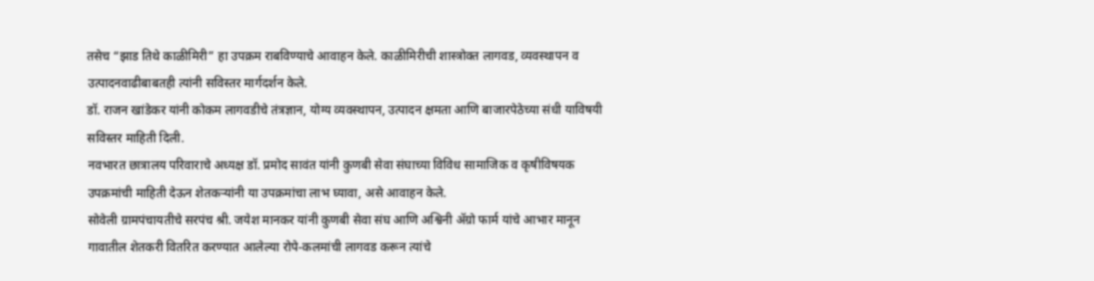तसेच “झाड तिथे काळीमिरी” हा उपक्रम राबविण्याचे आवाहन केले. काळीमिरीची शास्त्रोक्त लागवड, व्यवस्थापन व उत्पादनवाढीबाबतही त्यांनी सविस्तर मार्गदर्शन केले.
डॉ. राजन खांडेकर यांनी कोकम लागवडीचे तंत्रज्ञान, योग्य व्यवस्थापन, उत्पादन क्षमता आणि बाजारपेठेच्या संधी याविषयी सविस्तर माहिती दिली.
नवभारत छात्रालय परिवाराचे अध्यक्ष डॉ. प्रमोद सावंत यांनी कुणबी सेवा संघाच्या विविध सामाजिक व कृषीविषयक उपक्रमांची माहिती देऊन शेतकऱ्यांनी या उपक्रमांचा लाभ घ्यावा, असे आवाहन केले.
सोवेली ग्रामपंचायतीचे सरपंच श्री. जयेश मानकर यांनी कुणबी सेवा संघ आणि अश्विनी ॲग्रो फार्म यांचे आभार मानून गावातील शेतकरी वितरित करण्यात आलेल्या रोपे-कलमांची लागवड करून त्यांचे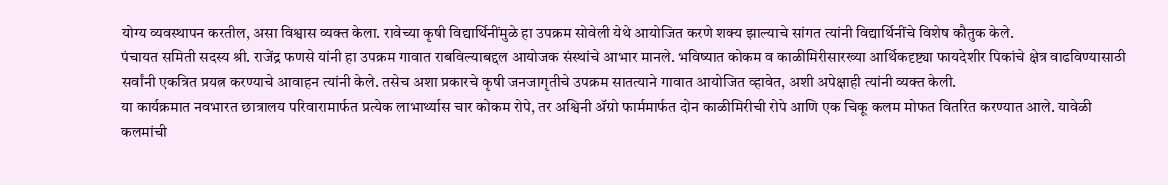योग्य व्यवस्थापन करतील, असा विश्वास व्यक्त केला. रावेच्या कृषी विद्यार्थिनींमुळे हा उपक्रम सोवेली येथे आयोजित करणे शक्य झाल्याचे सांगत त्यांनी विद्यार्थिनींचे विशेष कौतुक केले.
पंचायत समिती सदस्य श्री. राजेंद्र फणसे यांनी हा उपक्रम गावात राबविल्याबद्दल आयोजक संस्थांचे आभार मानले. भविष्यात कोकम व काळीमिरीसारख्या आर्थिकदृष्ट्या फायदेशीर पिकांचे क्षेत्र वाढविण्यासाठी सर्वांनी एकत्रित प्रयत्न करण्याचे आवाहन त्यांनी केले. तसेच अशा प्रकारचे कृषी जनजागृतीचे उपक्रम सातत्याने गावात आयोजित व्हावेत, अशी अपेक्षाही त्यांनी व्यक्त केली.
या कार्यक्रमात नवभारत छात्रालय परिवारामार्फत प्रत्येक लाभार्थ्यास चार कोकम रोपे, तर अश्विनी ॲग्रो फार्ममार्फत दोन काळीमिरीची रोपे आणि एक चिकू कलम मोफत वितरित करण्यात आले. यावेळी कलमांची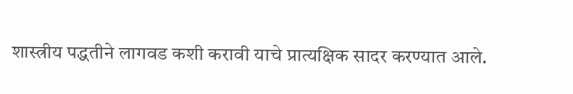शास्त्रीय पद्धतीने लागवड कशी करावी याचे प्रात्यक्षिक सादर करण्यात आले.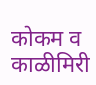कोकम व काळीमिरी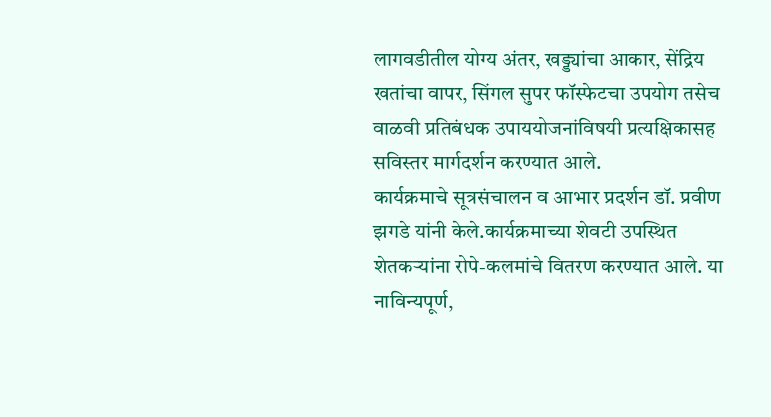लागवडीतील योग्य अंतर, खड्ड्यांचा आकार, सेंद्रिय खतांचा वापर, सिंगल सुपर फॉस्फेटचा उपयोग तसेच वाळवी प्रतिबंधक उपाययोजनांविषयी प्रत्यक्षिकासह सविस्तर मार्गदर्शन करण्यात आले.
कार्यक्रमाचे सूत्रसंचालन व आभार प्रदर्शन डॉ. प्रवीण झगडे यांनी केले.कार्यक्रमाच्या शेवटी उपस्थित शेतकऱ्यांना रोपे-कलमांचे वितरण करण्यात आले. या नाविन्यपूर्ण,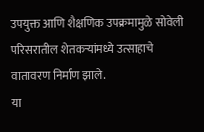उपयुक्त आणि शैक्षणिक उपक्रमामुळे सोवेली परिसरातील शेतकऱ्यांमध्ये उत्साहाचे वातावरण निर्माण झाले.
या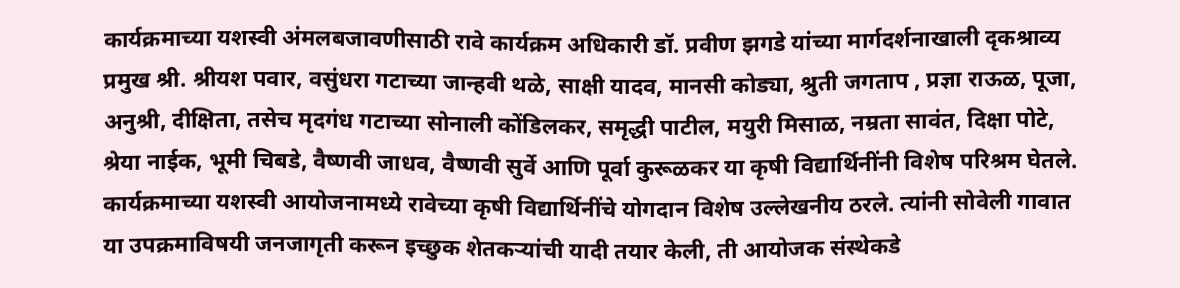कार्यक्रमाच्या यशस्वी अंमलबजावणीसाठी रावे कार्यक्रम अधिकारी डॉ. प्रवीण झगडे यांच्या मार्गदर्शनाखाली दृकश्राव्य प्रमुख श्री. श्रीयश पवार, वसुंधरा गटाच्या जान्हवी थळे, साक्षी यादव, मानसी कोड्या, श्रुती जगताप , प्रज्ञा राऊळ, पूजा, अनुश्री, दीक्षिता, तसेच मृदगंध गटाच्या सोनाली कोंडिलकर, समृद्धी पाटील, मयुरी मिसाळ, नम्रता सावंत, दिक्षा पोटे, श्रेया नाईक, भूमी चिबडे, वैष्णवी जाधव, वैष्णवी सुर्वे आणि पूर्वा कुरूळकर या कृषी विद्यार्थिनींनी विशेष परिश्रम घेतले. कार्यक्रमाच्या यशस्वी आयोजनामध्ये रावेच्या कृषी विद्यार्थिनींचे योगदान विशेष उल्लेखनीय ठरले. त्यांनी सोवेली गावात या उपक्रमाविषयी जनजागृती करून इच्छुक शेतकऱ्यांची यादी तयार केली, ती आयोजक संस्थेकडे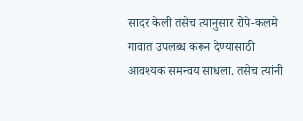सादर केली तसेच त्यानुसार रोपे-कलमे गावात उपलब्ध करून देण्यासाठी आवश्यक समन्वय साधला. तसेच त्यांनी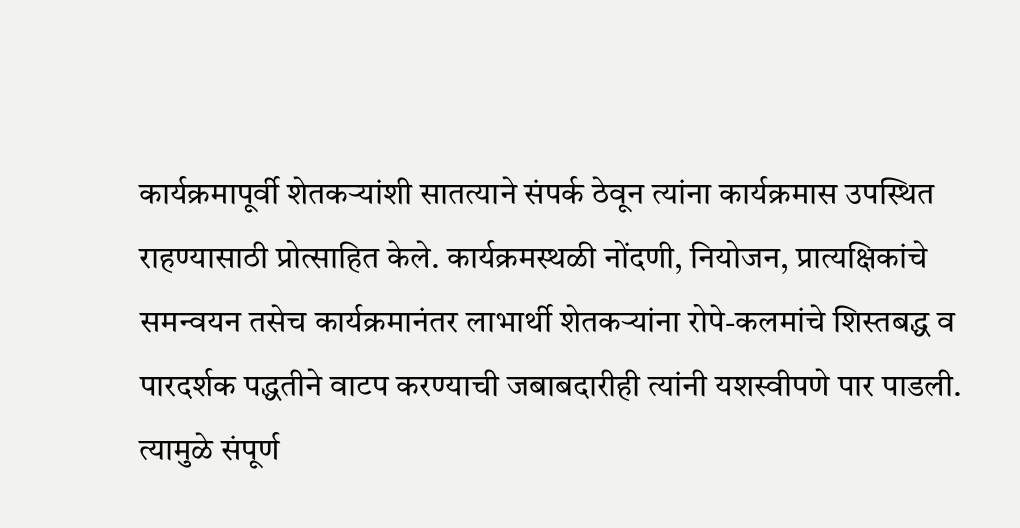कार्यक्रमापूर्वी शेतकऱ्यांशी सातत्याने संपर्क ठेवून त्यांना कार्यक्रमास उपस्थित राहण्यासाठी प्रोत्साहित केले. कार्यक्रमस्थळी नोंदणी, नियोजन, प्रात्यक्षिकांचे समन्वयन तसेच कार्यक्रमानंतर लाभार्थी शेतकऱ्यांना रोपे-कलमांचे शिस्तबद्ध व पारदर्शक पद्धतीने वाटप करण्याची जबाबदारीही त्यांनी यशस्वीपणे पार पाडली. त्यामुळे संपूर्ण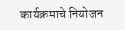कार्यक्रमाचे नियोजन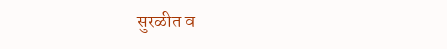सुरळीत व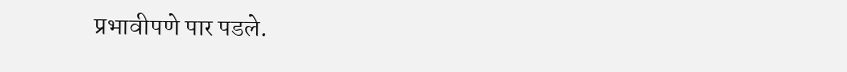प्रभावीपणे पार पडले.